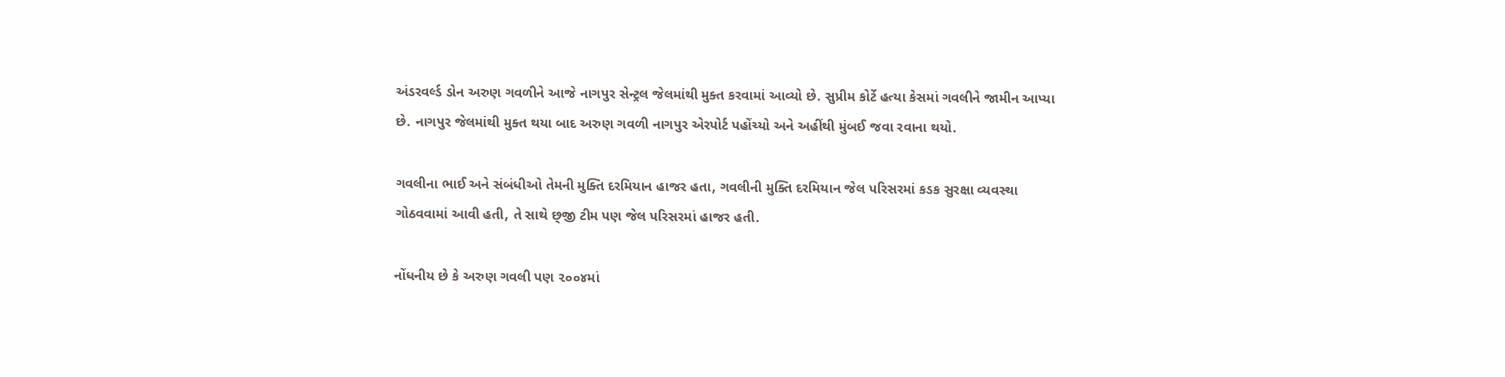અંડરવર્લ્ડ ડોન અરુણ ગવળીને આજે નાગપુર સેન્ટ્રલ જેલમાંથી મુક્ત કરવામાં આવ્યો છે. સુપ્રીમ કોર્ટે હત્યા કેસમાં ગવલીને જામીન આપ્યા છે. નાગપુર જેલમાંથી મુક્ત થયા બાદ અરુણ ગવળી નાગપુર એરપોર્ટ પહોંચ્યો અને અહીંથી મુંબઈ જવા રવાના થયો.

ગવલીના ભાઈ અને સંબંધીઓ તેમની મુક્તિ દરમિયાન હાજર હતા, ગવલીની મુક્તિ દરમિયાન જેલ પરિસરમાં કડક સુરક્ષા વ્યવસ્થા ગોઠવવામાં આવી હતી, તે સાથે છ્‌જી ટીમ પણ જેલ પરિસરમાં હાજર હતી.

નોંધનીય છે કે અરુણ ગવલી પણ ૨૦૦૪માં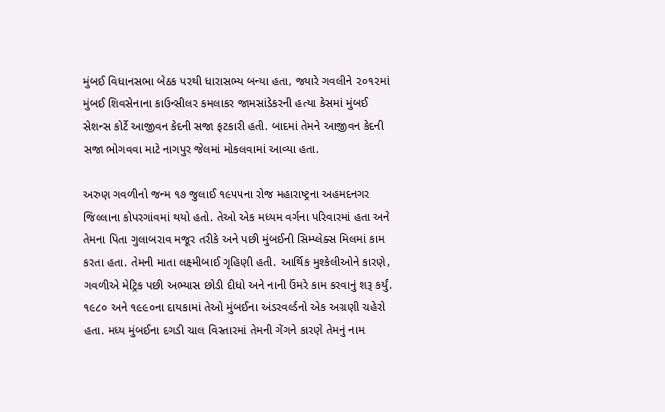મુંબઈ વિધાનસભા બેઠક પરથી ધારાસભ્ય બન્યા હતા, જ્યારે ગવલીને ૨૦૧૨માં મુંબઈ શિવસેનાના કાઉન્સીલર કમલાકર જામસાંડેકરની હત્યા કેસમાં મુંબઈ સેશન્સ કોર્ટે આજીવન કેદની સજા ફટકારી હતી. બાદમાં તેમને આજીવન કેદની સજા ભોગવવા માટે નાગપુર જેલમાં મોકલવામાં આવ્યા હતા.

અરુણ ગવળીનો જન્મ ૧૭ જુલાઈ ૧૯૫૫ના રોજ મહારાષ્ટ્રના અહમદનગર જિલ્લાના કોપરગાંવમાં થયો હતો. તેઓ એક મધ્યમ વર્ગના પરિવારમાં હતા અને તેમના પિતા ગુલાબરાવ મજૂર તરીકે અને પછી મુંબઈની સિમ્પ્લેક્સ મિલમાં કામ કરતા હતા. તેમની માતા લક્ષ્મીબાઈ ગૃહિણી હતી. આર્થિક મુશ્કેલીઓને કારણે, ગવળીએ મેટ્રિક પછી અભ્યાસ છોડી દીધો અને નાની ઉંમરે કામ કરવાનું શરૂ કર્યું. ૧૯૮૦ અને ૧૯૯૦ના દાયકામાં તેઓ મુંબઈના અંડરવર્લ્ડનો એક અગ્રણી ચહેરો હતા. મધ્ય મુંબઈના દગડી ચાલ વિસ્તારમાં તેમની ગેંગને કારણે તેમનું નામ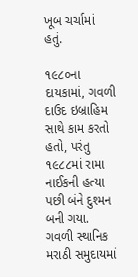ખૂબ ચર્ચામાં હતું.

૧૯૮૦ના દાયકામાં, ગવળી દાઉદ ઇબ્રાહિમ સાથે કામ કરતો હતો, પરંતુ ૧૯૮૮માં રામા નાઈકની હત્યા પછી બંને દુશ્મન બની ગયા. ગવળી સ્થાનિક મરાઠી સમુદાયમાં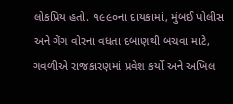લોકપ્રિય હતો. ૧૯૯૦ના દાયકામાં, મુંબઈ પોલીસ અને ગેંગ વોરના વધતા દબાણથી બચવા માટે, ગવળીએ રાજકારણમાં પ્રવેશ કર્યો અને અખિલ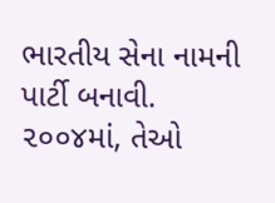ભારતીય સેના નામની પાર્ટી બનાવી. ૨૦૦૪માં, તેઓ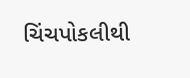ચિંચપોકલીથી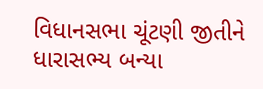વિધાનસભા ચૂંટણી જીતીને ધારાસભ્ય બન્યા